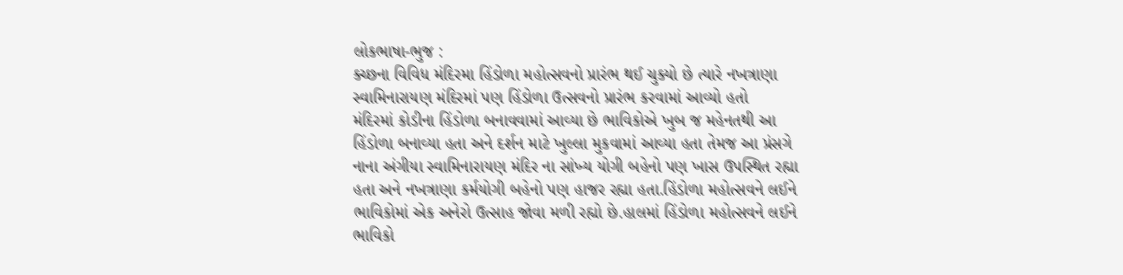લોકભાષા-ભુજ :
ક્ચ્છના વિવિધ મંદિરમા હિંડોળા મહોત્સવનો પ્રારંભ થઈ ચુક્યો છે ત્યારે નખત્રાણા સ્વામિનારાયણ મંદિરમાં પણ હિંડોળા ઉત્સવનો પ્રારંભ કરવામાં આવ્યો હતો
મંદિરમાં કોડીના હિંડોળા બનાવવામાં આવ્યા છે ભાવિકોએ ખુબ જ મહેનતથી આ હિંડોળા બનાવ્યા હતા અને દર્શન માટે ખુલ્લા મુકવામાં આવ્યા હતા તેમજ આ પ્રંસગે નાના અંગીયા સ્વામિનારાયણ મંદિર ના સાંખ્ય યોગી બહેનો પણ ખાસ ઉપસ્થિત રહ્યા હતા અને નખત્રાણા કર્મયોગી બહેનો પણ હાજર રહ્યા હતા.હિંડોળા મહોત્સવને લઈને ભાવિકોમાં એક અનેરો ઉત્સાહ જોવા મળી રહ્યો છે.હાલમાં હિંડોળા મહોત્સવને લઈને ભાવિકો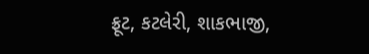ફ્રૂટ, કટલેરી, શાકભાજી,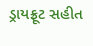ડ્રાયફ્રૂટ સહીત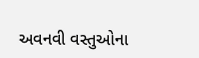અવનવી વસ્તુઓના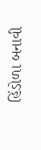હિંડોળા બનાવી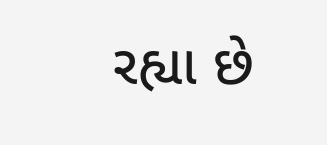રહ્યા છે